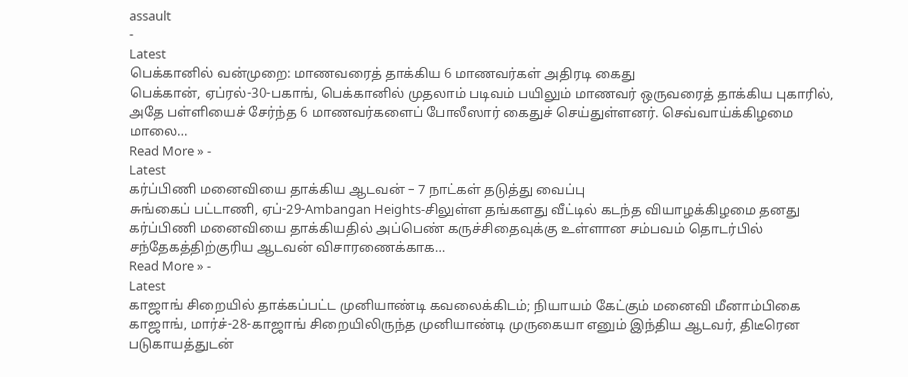assault
-
Latest
பெக்கானில் வன்முறை: மாணவரைத் தாக்கிய 6 மாணவர்கள் அதிரடி கைது
பெக்கான், ஏப்ரல்-30-பகாங், பெக்கானில் முதலாம் படிவம் பயிலும் மாணவர் ஒருவரைத் தாக்கிய புகாரில், அதே பள்ளியைச் சேர்ந்த 6 மாணவர்களைப் போலீஸார் கைதுச் செய்துள்ளனர். செவ்வாய்க்கிழமை மாலை…
Read More » -
Latest
கர்ப்பிணி மனைவியை தாக்கிய ஆடவன் – 7 நாட்கள் தடுத்து வைப்பு
சுங்கைப் பட்டாணி, ஏப்-29-Ambangan Heights-சிலுள்ள தங்களது வீட்டில் கடந்த வியாழக்கிழமை தனது கர்ப்பிணி மனைவியை தாக்கியதில் அப்பெண் கருச்சிதைவுக்கு உள்ளான சம்பவம் தொடர்பில் சந்தேகத்திற்குரிய ஆடவன் விசாரணைக்காக…
Read More » -
Latest
காஜாங் சிறையில் தாக்கப்பட்ட முனியாண்டி கவலைக்கிடம்; நியாயம் கேட்கும் மனைவி மீனாம்பிகை
காஜாங், மார்ச்-28-காஜாங் சிறையிலிருந்த முனியாண்டி முருகையா எனும் இந்திய ஆடவர், திடீரென படுகாயத்துடன்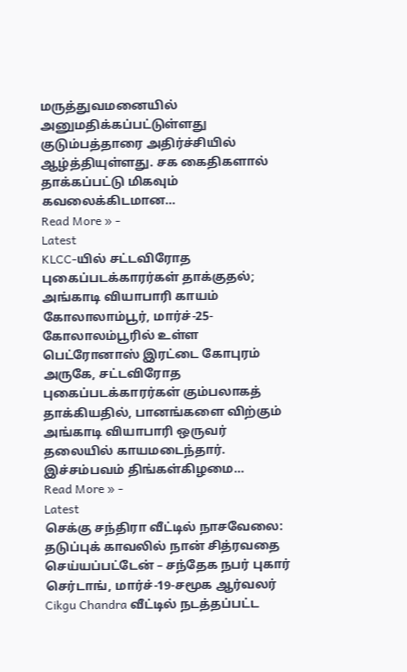மருத்துவமனையில் அனுமதிக்கப்பட்டுள்ளது குடும்பத்தாரை அதிர்ச்சியில் ஆழ்த்தியுள்ளது. சக கைதிகளால் தாக்கப்பட்டு மிகவும் கவலைக்கிடமான…
Read More » -
Latest
KLCC-யில் சட்டவிரோத புகைப்படக்காரர்கள் தாக்குதல்; அங்காடி வியாபாரி காயம்
கோலாலாம்பூர், மார்ச்-25-கோலாலம்பூரில் உள்ள பெட்ரோனாஸ் இரட்டை கோபுரம் அருகே, சட்டவிரோத புகைப்படக்காரர்கள் கும்பலாகத் தாக்கியதில், பானங்களை விற்கும் அங்காடி வியாபாரி ஒருவர் தலையில் காயமடைந்தார். இச்சம்பவம் திங்கள்கிழமை…
Read More » -
Latest
செக்கு சந்திரா வீட்டில் நாசவேலை: தடுப்புக் காவலில் நான் சித்ரவதை செய்யப்பட்டேன் – சந்தேக நபர் புகார்
செர்டாங், மார்ச்-19-சமூக ஆர்வலர் Cikgu Chandra வீட்டில் நடத்தப்பட்ட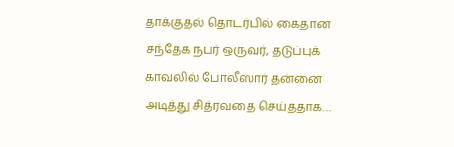தாக்குதல் தொடர்பில் கைதான சந்தேக நபர் ஒருவர், தடுப்புக் காவலில் போலீஸார் தன்னை அடித்து சித்ரவதை செய்ததாக…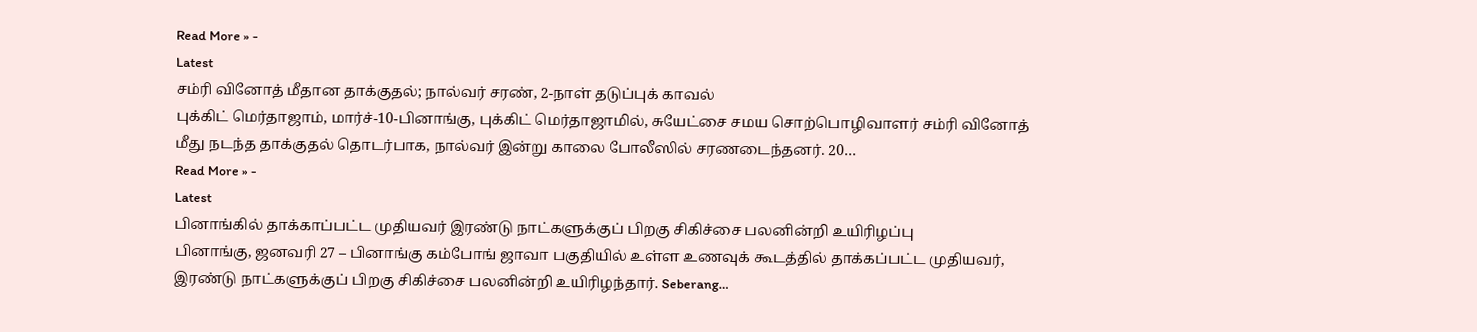Read More » -
Latest
சம்ரி வினோத் மீதான தாக்குதல்; நால்வர் சரண், 2-நாள் தடுப்புக் காவல்
புக்கிட் மெர்தாஜாம், மார்ச்-10-பினாங்கு, புக்கிட் மெர்தாஜாமில், சுயேட்சை சமய சொற்பொழிவாளர் சம்ரி வினோத் மீது நடந்த தாக்குதல் தொடர்பாக, நால்வர் இன்று காலை போலீஸில் சரணடைந்தனர். 20…
Read More » -
Latest
பினாங்கில் தாக்காப்பட்ட முதியவர் இரண்டு நாட்களுக்குப் பிறகு சிகிச்சை பலனின்றி உயிரிழப்பு
பினாங்கு, ஜனவரி 27 – பினாங்கு கம்போங் ஜாவா பகுதியில் உள்ள உணவுக் கூடத்தில் தாக்கப்பட்ட முதியவர், இரண்டு நாட்களுக்குப் பிறகு சிகிச்சை பலனின்றி உயிரிழந்தார். Seberang…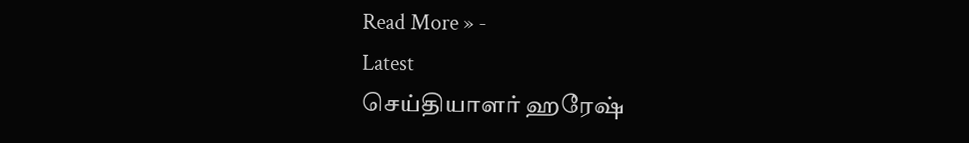Read More » -
Latest
செய்தியாளர் ஹரேஷ்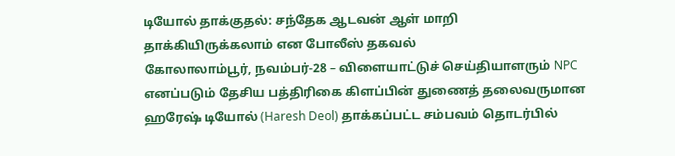டியோல் தாக்குதல்: சந்தேக ஆடவன் ஆள் மாறி தாக்கியிருக்கலாம் என போலீஸ் தகவல்
கோலாலாம்பூர், நவம்பர்-28 – விளையாட்டுச் செய்தியாளரும் NPC எனப்படும் தேசிய பத்திரிகை கிளப்பின் துணைத் தலைவருமான ஹரேஷ் டியோல் (Haresh Deol) தாக்கப்பட்ட சம்பவம் தொடர்பில்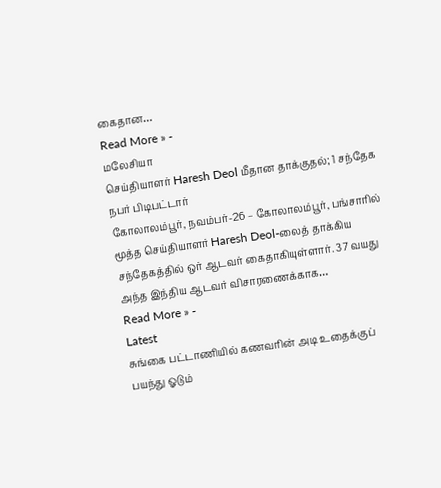கைதான…
Read More » -
மலேசியா
செய்தியாளர் Haresh Deol மீதான தாக்குதல்; 1 சந்தேக நபர் பிடிபட்டார்
கோலாலம்பூர், நவம்பர்-26 – கோலாலம்பூர், பங்சாரில் மூத்த செய்தியாளர் Haresh Deol-லைத் தாக்கிய சந்தேகத்தில் ஒர் ஆடவர் கைதாகியுள்ளார். 37 வயது அந்த இந்திய ஆடவர் விசாரணைக்காக…
Read More » -
Latest
சுங்கை பட்டாணியில் கணவரின் அடி உதைக்குப் பயந்து ஓடும்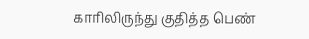காரிலிருந்து குதித்த பெண்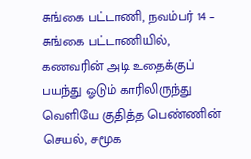சுங்கை பட்டாணி, நவம்பர் 14 – சுங்கை பட்டாணியில், கணவரின் அடி உதைக்குப் பயந்து ஓடும் காரிலிருந்து வெளியே குதித்த பெண்ணின் செயல், சமூக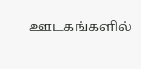ஊடகங்களில்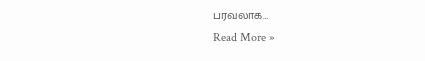பரவலாக…
Read More »